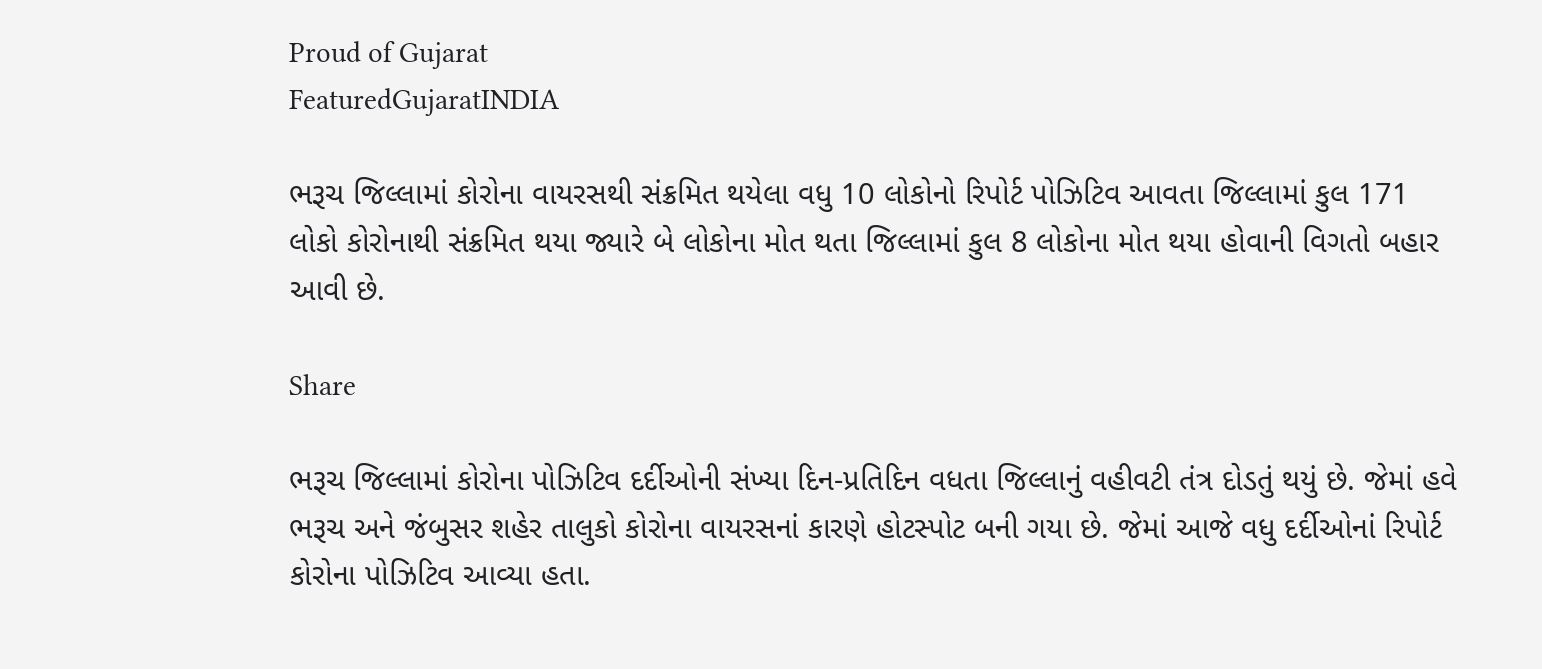Proud of Gujarat
FeaturedGujaratINDIA

ભરૂચ જિલ્લામાં કોરોના વાયરસથી સંક્રમિત થયેલા વધુ 10 લોકોનો રિપોર્ટ પોઝિટિવ આવતા જિલ્લામાં કુલ 171 લોકો કોરોનાથી સંક્રમિત થયા જ્યારે બે લોકોના મોત થતા જિલ્લામાં કુલ 8 લોકોના મોત થયા હોવાની વિગતો બહાર આવી છે.

Share

ભરૂચ જિલ્લામાં કોરોના પોઝિટિવ દર્દીઓની સંખ્યા દિન-પ્રતિદિન વધતા જિલ્લાનું વહીવટી તંત્ર દોડતું થયું છે. જેમાં હવે ભરૂચ અને જંબુસર શહેર તાલુકો કોરોના વાયરસનાં કારણે હોટસ્પોટ બની ગયા છે. જેમાં આજે વધુ દર્દીઓનાં રિપોર્ટ કોરોના પોઝિટિવ આવ્યા હતા.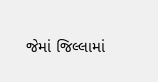જેમાં જિલ્લામાં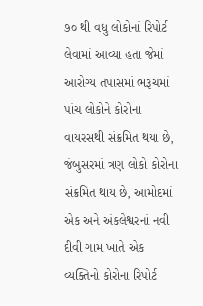૭૦ થી વધુ લોકોનાં રિપોર્ટ લેવામાં આવ્યા હતા જેમાં આરોગ્ય તપાસમાં ભરૂચમાં પાંચ લોકોને કોરોના વાયરસથી સંક્રમિત થયા છે, જંબુસરમાં ત્રણ લોકો કોરોના સંક્રમિત થાય છે, આમોદમાં એક અને અંકલેશ્વરનાં નવી દીવી ગામ ખાતે એક વ્યક્તિનો કોરોના રિપોર્ટ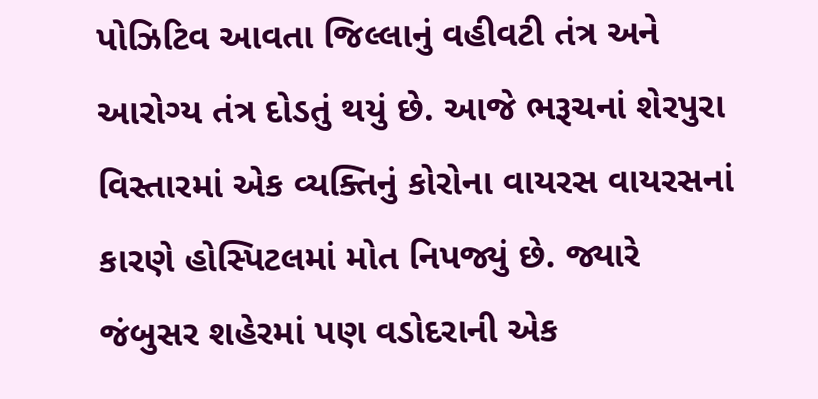પોઝિટિવ આવતા જિલ્લાનું વહીવટી તંત્ર અને આરોગ્ય તંત્ર દોડતું થયું છે. આજે ભરૂચનાં શેરપુરા વિસ્તારમાં એક વ્યક્તિનું કોરોના વાયરસ વાયરસનાં કારણે હોસ્પિટલમાં મોત નિપજ્યું છે. જ્યારે જંબુસર શહેરમાં પણ વડોદરાની એક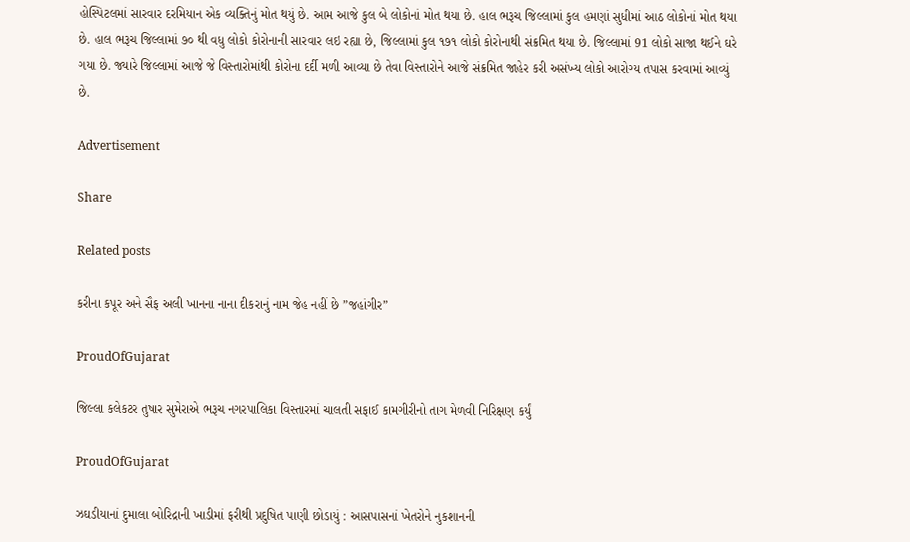હોસ્પિટલમાં સારવાર દરમિયાન એક વ્યક્તિનું મોત થયું છે. આમ આજે કુલ બે લોકોનાં મોત થયા છે. હાલ ભરૂચ જિલ્લામાં કુલ હમણાં સુધીમાં આઠ લોકોનાં મોત થયા છે. હાલ ભરૂચ જિલ્લામાં ૭૦ થી વધુ લોકો કોરોનાની સારવાર લઇ રહ્યા છે, જિલ્લામાં કુલ ૧૭૧ લોકો કોરોનાથી સંક્રમિત થયા છે. જિલ્લામાં 91 લોકો સાજા થઈને ઘરે ગયા છે. જ્યારે જિલ્લામાં આજે જે વિસ્તારોમાંથી કોરોના દર્દી મળી આવ્યા છે તેવા વિસ્તારોને આજે સંક્રમિત જાહેર કરી અસંખ્ય લોકો આરોગ્ય તપાસ કરવામાં આવ્યું છે.

Advertisement

Share

Related posts

કરીના કપૂર અને સૈફ અલી ખાનના નાના દીકરાનું નામ જેહ નહીં છે ”જહાંગીર”

ProudOfGujarat

જિલ્લા કલેકટર તુષાર સુમેરાએ ભરૂચ નગરપાલિકા વિસ્તારમાં ચાલતી સફાઈ કામગીરીનો તાગ મેળવી નિરિક્ષણ કર્યું

ProudOfGujarat

ઝઘડીયાનાં દુમાલા બોરિદ્રાની ખાડીમાં ફરીથી પ્રદુષિત પાણી છોડાયું : આસપાસનાં ખેતરોને નુકશાનની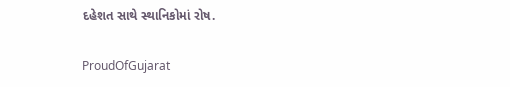દહેશત સાથે સ્થાનિકોમાં રોષ.

ProudOfGujarat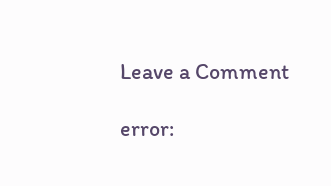Leave a Comment

error: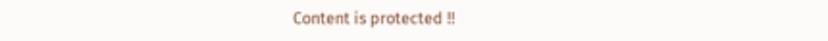Content is protected !!